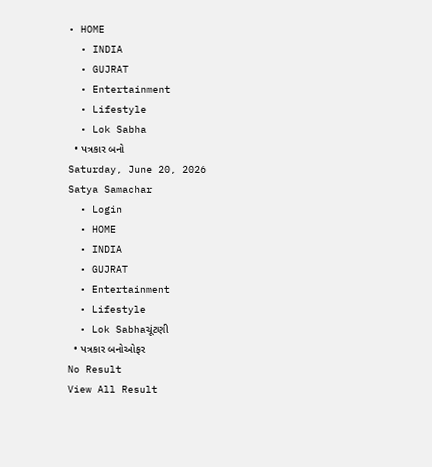• HOME
  • INDIA
  • GUJRAT
  • Entertainment
  • Lifestyle
  • Lok Sabha
  • પત્રકાર બનો
Saturday, June 20, 2026
Satya Samachar
  • Login
  • HOME
  • INDIA
  • GUJRAT
  • Entertainment
  • Lifestyle
  • Lok Sabhaચૂંટણી
  • પત્રકાર બનોઓફર
No Result
View All Result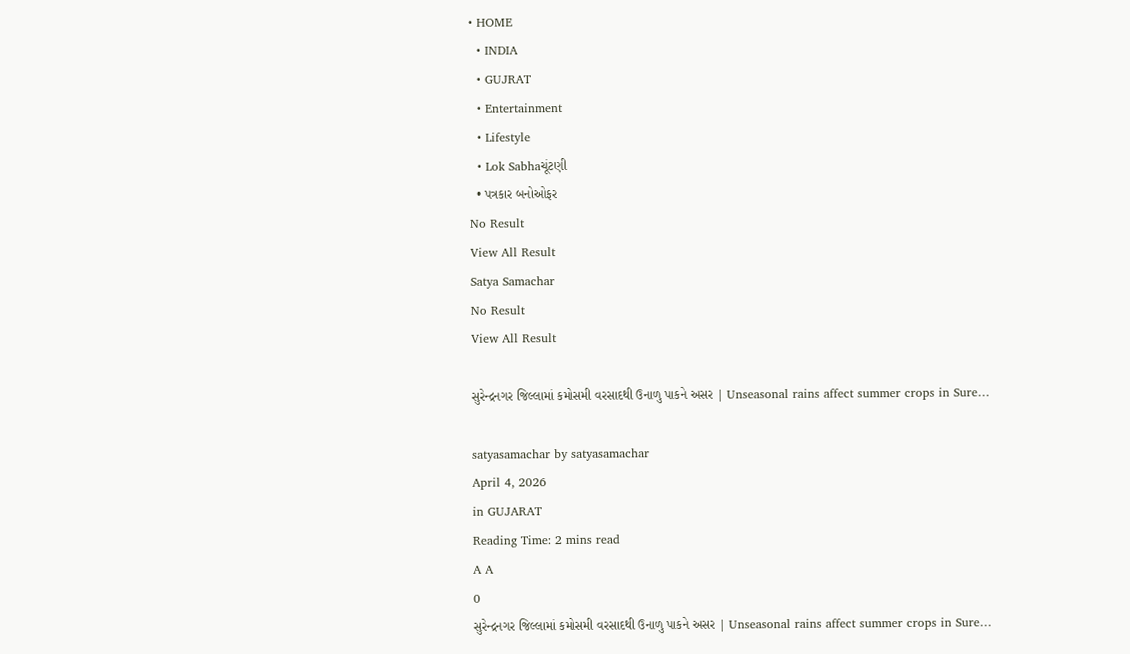• HOME
  • INDIA
  • GUJRAT
  • Entertainment
  • Lifestyle
  • Lok Sabhaચૂંટણી
  • પત્રકાર બનોઓફર
No Result
View All Result
Satya Samachar
No Result
View All Result

સુરેન્દ્રનગર જિલ્લામાં કમોસમી વરસાદથી ઉનાળુ પાકને અસર | Unseasonal rains affect summer crops in Sure…

satyasamachar by satyasamachar
April 4, 2026
in GUJARAT
Reading Time: 2 mins read
A A
0
સુરેન્દ્રનગર જિલ્લામાં કમોસમી વરસાદથી ઉનાળુ પાકને અસર | Unseasonal rains affect summer crops in Sure…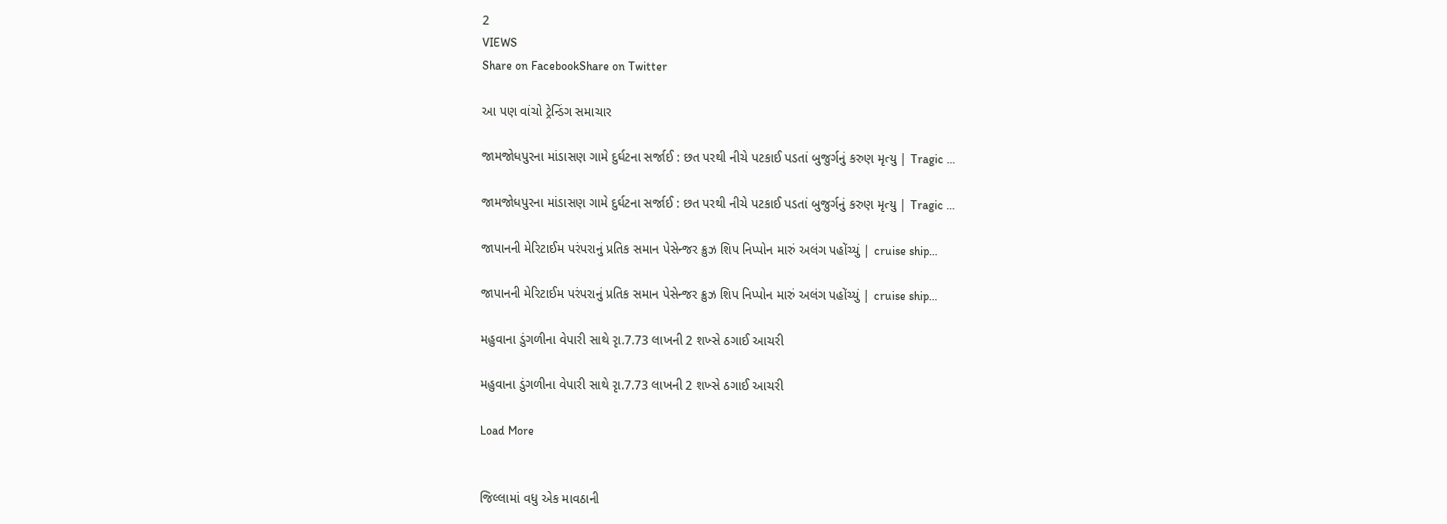2
VIEWS
Share on FacebookShare on Twitter

આ પણ વાંચો ટ્રેન્ડિંગ સમાચાર

જામજોધપુરના માંડાસણ ગામે દુર્ઘટના સર્જાઈ : છત પરથી નીચે પટકાઈ પડતાં બુજુર્ગનું કરુણ મૃત્યુ | Tragic …

જામજોધપુરના માંડાસણ ગામે દુર્ઘટના સર્જાઈ : છત પરથી નીચે પટકાઈ પડતાં બુજુર્ગનું કરુણ મૃત્યુ | Tragic …

જાપાનની મેરિટાઈમ પરંપરાનું પ્રતિક સમાન પેસેન્જર ક્રુઝ શિપ નિપ્પોન મારું અલંગ પહોંચ્યું | cruise ship…

જાપાનની મેરિટાઈમ પરંપરાનું પ્રતિક સમાન પેસેન્જર ક્રુઝ શિપ નિપ્પોન મારું અલંગ પહોંચ્યું | cruise ship…

મહુવાના ડુંગળીના વેપારી સાથે રૃા.7.73 લાખની 2 શખ્સે ઠગાઈ આચરી

મહુવાના ડુંગળીના વેપારી સાથે રૃા.7.73 લાખની 2 શખ્સે ઠગાઈ આચરી

Load More


જિલ્લામાં વધુ એક માવઠાની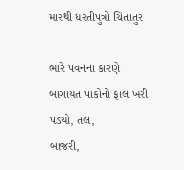મારથી ધરતીપુત્રો ચિંતાતુર

ભારે પવનના કારણે બાગાયત પાકોનો ફાલ ખરી પડયો, તલ,
બાજરી,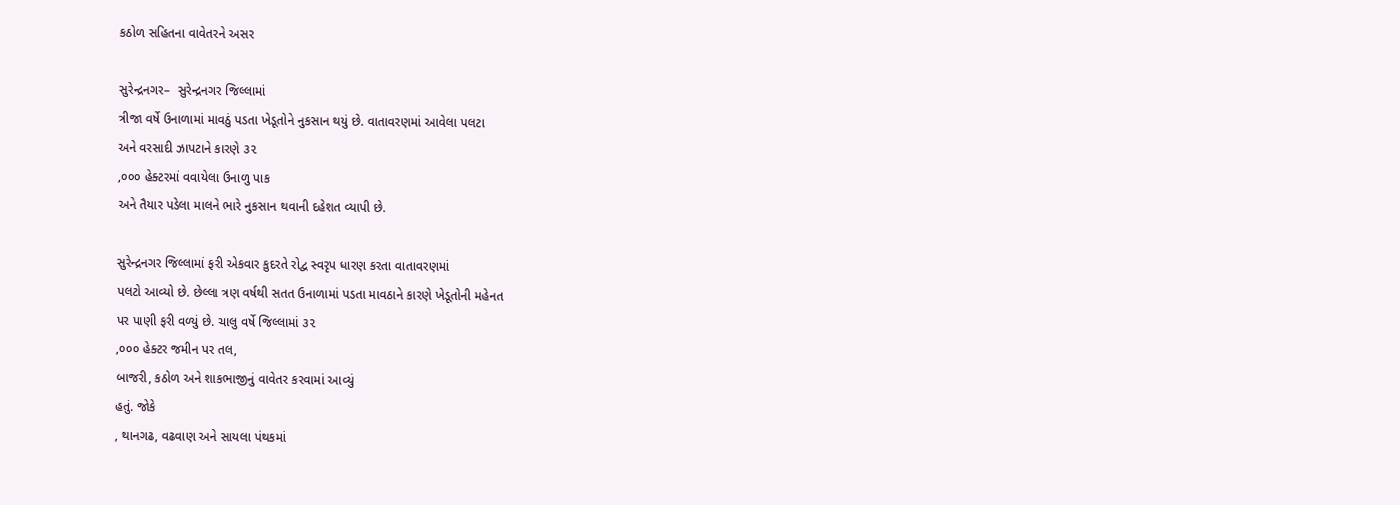કઠોળ સહિતના વાવેતરને અસર

સુરેન્દ્રનગર–  સુરેન્દ્રનગર જિલ્લામાં
ત્રીજા વર્ષે ઉનાળામાં માવઠું પડતા ખેડૂતોને નુકસાન થયું છે. વાતાવરણમાં આવેલા પલટા
અને વરસાદી ઝાપટાને કારણે ૩૨
,૦૦૦ હેક્ટરમાં વવાયેલા ઉનાળુ પાક
અને તૈયાર પડેલા માલને ભારે નુકસાન થવાની દહેશત વ્યાપી છે.

સુરેન્દ્રનગર જિલ્લામાં ફરી એકવાર કુદરતે રોદ્વ સ્વરૃપ ધારણ કરતા વાતાવરણમાં
પલટો આવ્યો છે. છેલ્લા ત્રણ વર્ષથી સતત ઉનાળામાં પડતા માવઠાને કારણે ખેડૂતોની મહેનત
પર પાણી ફરી વળ્યું છે. ચાલુ વર્ષે જિલ્લામાં ૩૨
,૦૦૦ હેક્ટર જમીન પર તલ,
બાજરી, કઠોળ અને શાકભાજીનું વાવેતર કરવામાં આવ્યું
હતું. જોકે
, થાનગઢ, વઢવાણ અને સાયલા પંથકમાં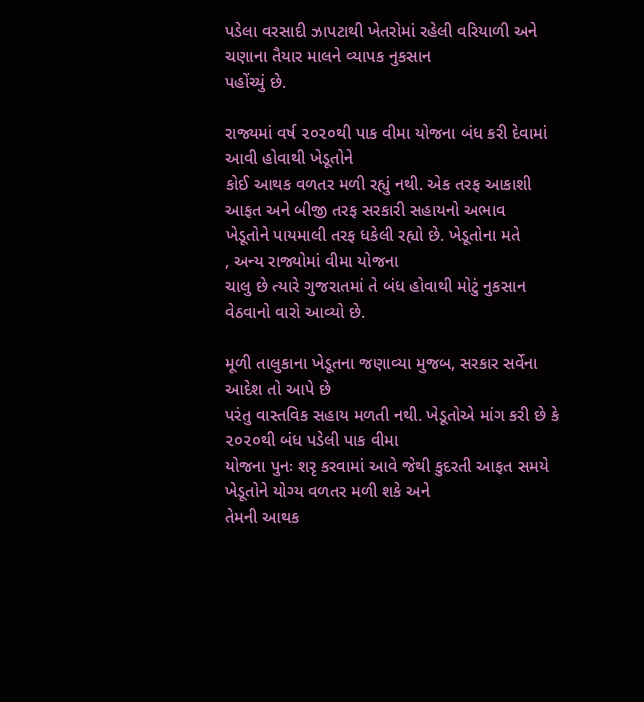પડેલા વરસાદી ઝાપટાથી ખેતરોમાં રહેલી વરિયાળી અને ચણાના તૈયાર માલને વ્યાપક નુકસાન
પહોંચ્યું છે.

રાજ્યમાં વર્ષ ૨૦૨૦થી પાક વીમા યોજના બંધ કરી દેવામાં આવી હોવાથી ખેડૂતોને
કોઈ આથક વળતર મળી રહ્યું નથી. એક તરફ આકાશી આફત અને બીજી તરફ સરકારી સહાયનો અભાવ
ખેડૂતોને પાયમાલી તરફ ધકેલી રહ્યો છે. ખેડૂતોના મતે
, અન્ય રાજ્યોમાં વીમા યોજના
ચાલુ છે ત્યારે ગુજરાતમાં તે બંધ હોવાથી મોટું નુકસાન વેઠવાનો વારો આવ્યો છે.

મૂળી તાલુકાના ખેડૂતના જણાવ્યા મુજબ, સરકાર સર્વેના આદેશ તો આપે છે
પરંતુ વાસ્તવિક સહાય મળતી નથી. ખેડૂતોએ માંગ કરી છે કે ૨૦૨૦થી બંધ પડેલી પાક વીમા
યોજના પુનઃ શરૃ કરવામાં આવે જેથી કુદરતી આફત સમયે ખેડૂતોને યોગ્ય વળતર મળી શકે અને
તેમની આથક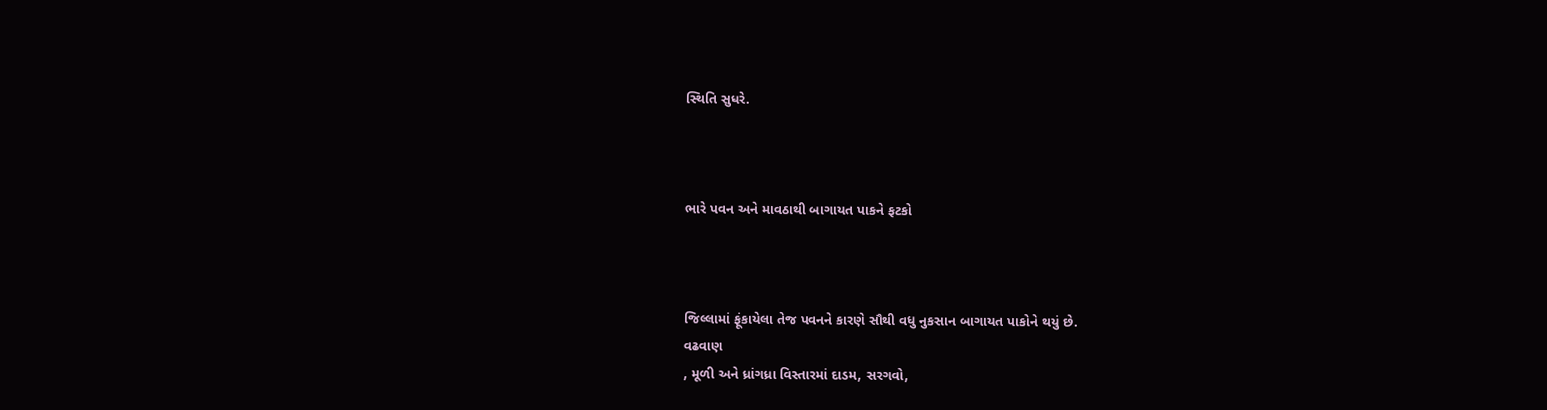સ્થિતિ સુધરે.



ભારે પવન અને માવઠાથી બાગાયત પાકને ફટકો



જિલ્લામાં ફૂંકાયેલા તેજ પવનને કારણે સૌથી વધુ નુકસાન બાગાયત પાકોને થયું છે.
વઢવાણ
, મૂળી અને ધ્રાંગધ્રા વિસ્તારમાં દાડમ, સરગવો,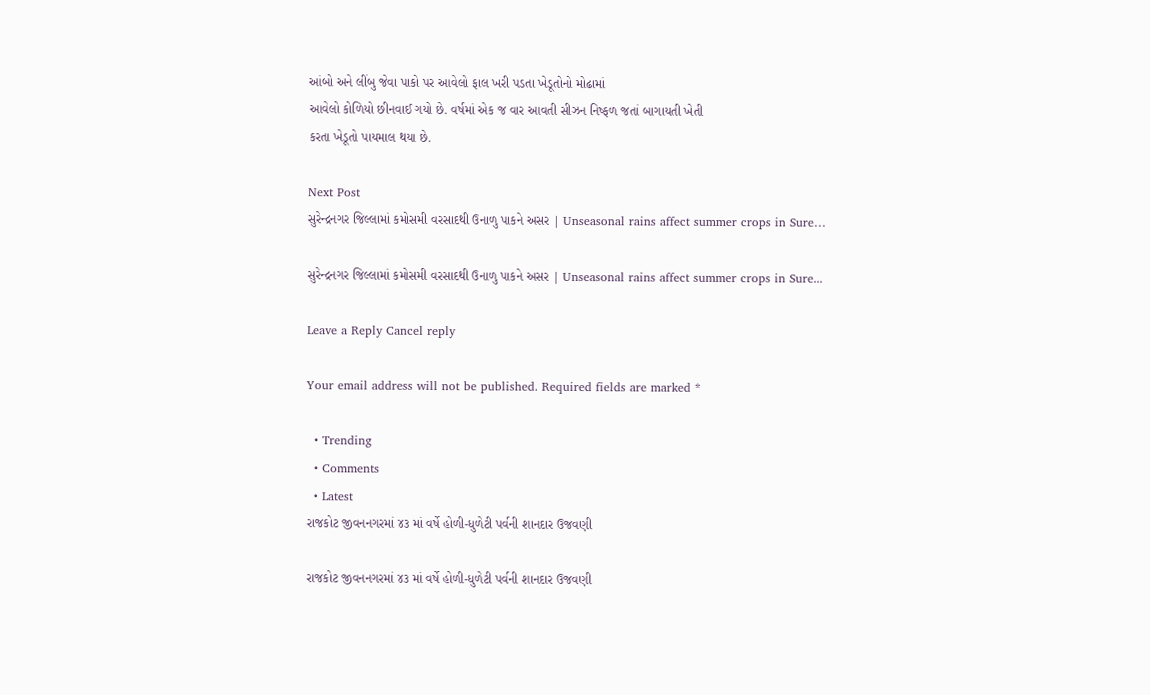આંબો અને લીંબુ જેવા પાકો પર આવેલો ફાલ ખરી પડતા ખેડૂતોનો મોઢામાં
આવેલો કોળિયો છીનવાઈ ગયો છે. વર્ષમાં એક જ વાર આવતી સીઝન નિષ્ફળ જતાં બાગાયતી ખેતી
કરતા ખેડૂતો પાયમાલ થયા છે.

Next Post
સુરેન્દ્રનગર જિલ્લામાં કમોસમી વરસાદથી ઉનાળુ પાકને અસર | Unseasonal rains affect summer crops in Sure…

સુરેન્દ્રનગર જિલ્લામાં કમોસમી વરસાદથી ઉનાળુ પાકને અસર | Unseasonal rains affect summer crops in Sure...

Leave a Reply Cancel reply

Your email address will not be published. Required fields are marked *

  • Trending
  • Comments
  • Latest
રાજકોટ જીવનનગરમાં ૪૩ માં વર્ષે હોળી-ધુળેટી પર્વની શાનદાર ઉજવણી

રાજકોટ જીવનનગરમાં ૪૩ માં વર્ષે હોળી-ધુળેટી પર્વની શાનદાર ઉજવણી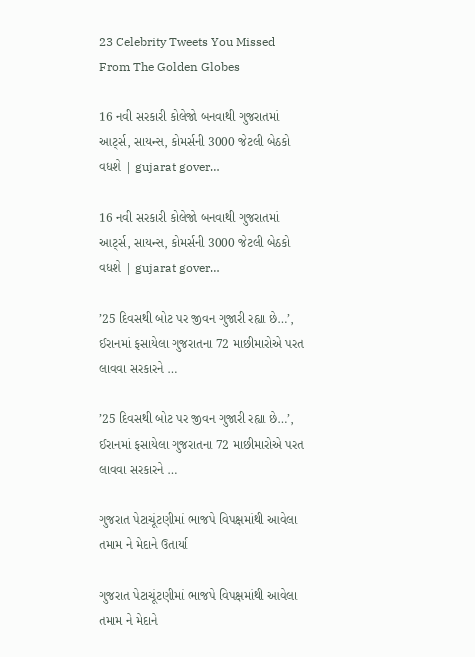23 Celebrity Tweets You Missed From The Golden Globes

16 નવી સરકારી કોલેજો બનવાથી ગુજરાતમાં આર્ટ્સ, સાયન્સ, કોમર્સની 3000 જેટલી બેઠકો વધશે | gujarat gover…

16 નવી સરકારી કોલેજો બનવાથી ગુજરાતમાં આર્ટ્સ, સાયન્સ, કોમર્સની 3000 જેટલી બેઠકો વધશે | gujarat gover…

’25 દિવસથી બોટ પર જીવન ગુજારી રહ્યા છે…’, ઈરાનમાં ફસાયેલા ગુજરાતના 72 માછીમારોએ પરત લાવવા સરકારને …

’25 દિવસથી બોટ પર જીવન ગુજારી રહ્યા છે…’, ઈરાનમાં ફસાયેલા ગુજરાતના 72 માછીમારોએ પરત લાવવા સરકારને …

ગુજરાત પેટાચૂંટણીમાં ભાજપે વિપક્ષમાંથી આવેલા તમામ ને મેદાને ઉતાર્યા

ગુજરાત પેટાચૂંટણીમાં ભાજપે વિપક્ષમાંથી આવેલા તમામ ને મેદાને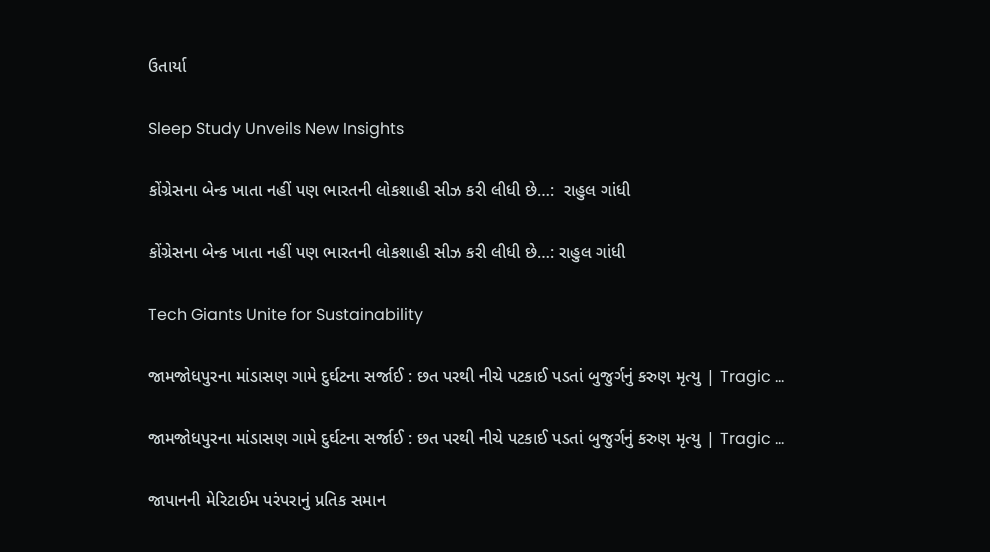ઉતાર્યા

Sleep Study Unveils New Insights

કોંગ્રેસના બેન્ક ખાતા નહીં પણ ભારતની લોકશાહી સીઝ કરી લીધી છે…:  રાહુલ ગાંધી

કોંગ્રેસના બેન્ક ખાતા નહીં પણ ભારતની લોકશાહી સીઝ કરી લીધી છે…: રાહુલ ગાંધી

Tech Giants Unite for Sustainability

જામજોધપુરના માંડાસણ ગામે દુર્ઘટના સર્જાઈ : છત પરથી નીચે પટકાઈ પડતાં બુજુર્ગનું કરુણ મૃત્યુ | Tragic …

જામજોધપુરના માંડાસણ ગામે દુર્ઘટના સર્જાઈ : છત પરથી નીચે પટકાઈ પડતાં બુજુર્ગનું કરુણ મૃત્યુ | Tragic …

જાપાનની મેરિટાઈમ પરંપરાનું પ્રતિક સમાન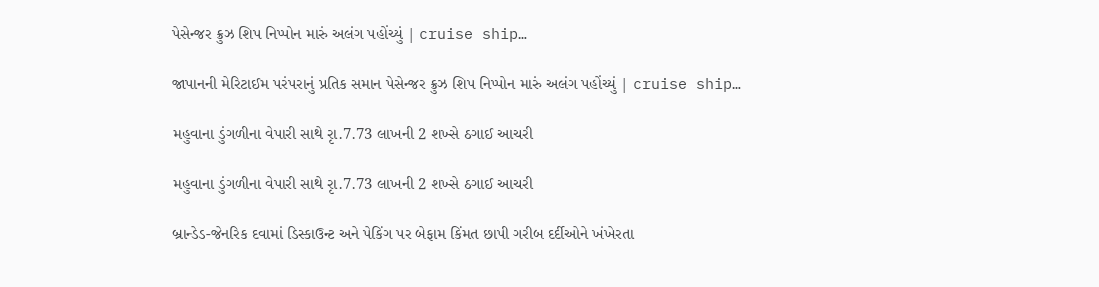પેસેન્જર ક્રુઝ શિપ નિપ્પોન મારું અલંગ પહોંચ્યું | cruise ship…

જાપાનની મેરિટાઈમ પરંપરાનું પ્રતિક સમાન પેસેન્જર ક્રુઝ શિપ નિપ્પોન મારું અલંગ પહોંચ્યું | cruise ship…

મહુવાના ડુંગળીના વેપારી સાથે રૃા.7.73 લાખની 2 શખ્સે ઠગાઈ આચરી

મહુવાના ડુંગળીના વેપારી સાથે રૃા.7.73 લાખની 2 શખ્સે ઠગાઈ આચરી

બ્રાન્ડેડ-જેનરિક દવામાં ડિસ્કાઉન્ટ અને પેકિંગ પર બેફામ કિંમત છાપી ગરીબ દર્દીઓને ખંખેરતા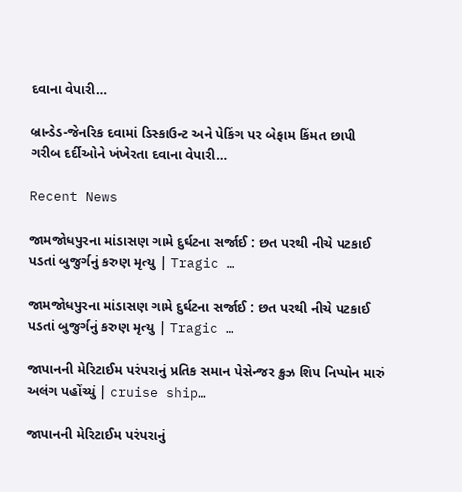દવાના વેપારી…

બ્રાન્ડેડ-જેનરિક દવામાં ડિસ્કાઉન્ટ અને પેકિંગ પર બેફામ કિંમત છાપી ગરીબ દર્દીઓને ખંખેરતા દવાના વેપારી…

Recent News

જામજોધપુરના માંડાસણ ગામે દુર્ઘટના સર્જાઈ : છત પરથી નીચે પટકાઈ પડતાં બુજુર્ગનું કરુણ મૃત્યુ | Tragic …

જામજોધપુરના માંડાસણ ગામે દુર્ઘટના સર્જાઈ : છત પરથી નીચે પટકાઈ પડતાં બુજુર્ગનું કરુણ મૃત્યુ | Tragic …

જાપાનની મેરિટાઈમ પરંપરાનું પ્રતિક સમાન પેસેન્જર ક્રુઝ શિપ નિપ્પોન મારું અલંગ પહોંચ્યું | cruise ship…

જાપાનની મેરિટાઈમ પરંપરાનું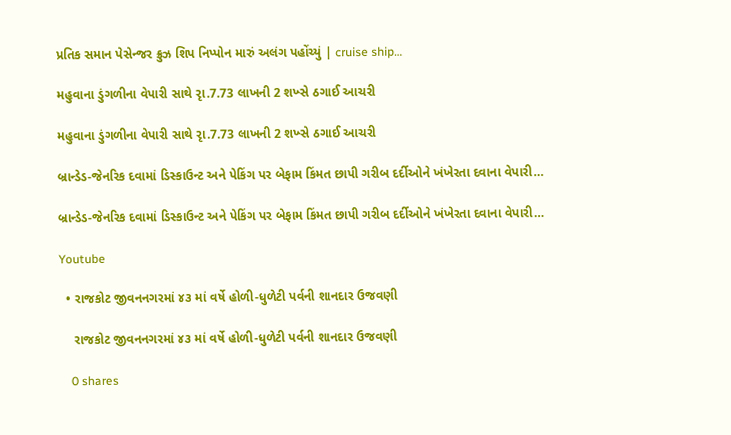પ્રતિક સમાન પેસેન્જર ક્રુઝ શિપ નિપ્પોન મારું અલંગ પહોંચ્યું | cruise ship…

મહુવાના ડુંગળીના વેપારી સાથે રૃા.7.73 લાખની 2 શખ્સે ઠગાઈ આચરી

મહુવાના ડુંગળીના વેપારી સાથે રૃા.7.73 લાખની 2 શખ્સે ઠગાઈ આચરી

બ્રાન્ડેડ-જેનરિક દવામાં ડિસ્કાઉન્ટ અને પેકિંગ પર બેફામ કિંમત છાપી ગરીબ દર્દીઓને ખંખેરતા દવાના વેપારી…

બ્રાન્ડેડ-જેનરિક દવામાં ડિસ્કાઉન્ટ અને પેકિંગ પર બેફામ કિંમત છાપી ગરીબ દર્દીઓને ખંખેરતા દવાના વેપારી…

Youtube

  • રાજકોટ જીવનનગરમાં ૪૩ માં વર્ષે હોળી-ધુળેટી પર્વની શાનદાર ઉજવણી

    રાજકોટ જીવનનગરમાં ૪૩ માં વર્ષે હોળી-ધુળેટી પર્વની શાનદાર ઉજવણી

    0 shares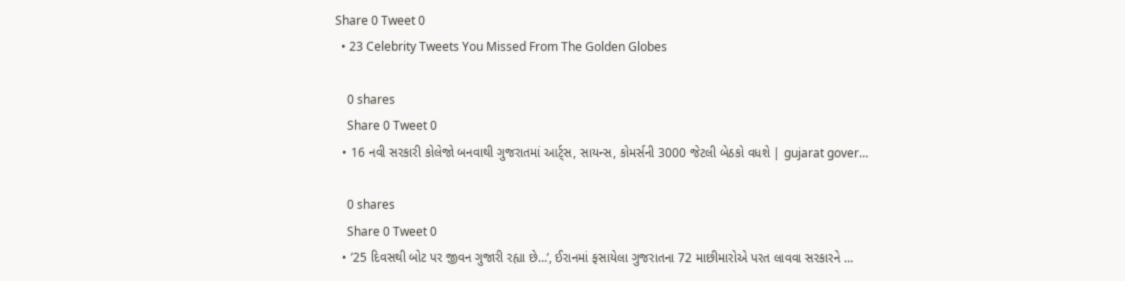Share 0 Tweet 0
  • 23 Celebrity Tweets You Missed From The Golden Globes

    0 shares
    Share 0 Tweet 0
  • 16 નવી સરકારી કોલેજો બનવાથી ગુજરાતમાં આર્ટ્સ, સાયન્સ, કોમર્સની 3000 જેટલી બેઠકો વધશે | gujarat gover…

    0 shares
    Share 0 Tweet 0
  • ’25 દિવસથી બોટ પર જીવન ગુજારી રહ્યા છે…’, ઈરાનમાં ફસાયેલા ગુજરાતના 72 માછીમારોએ પરત લાવવા સરકારને …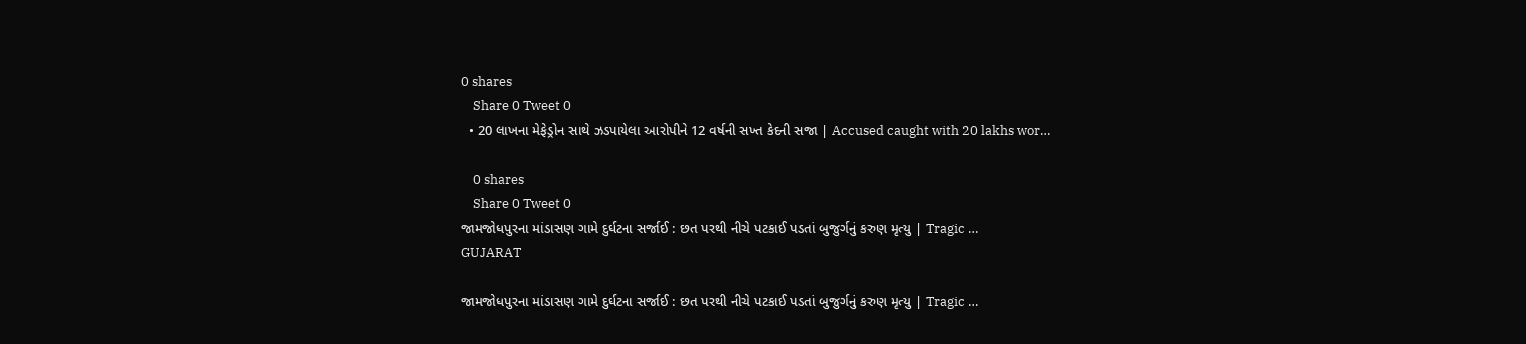0 shares
    Share 0 Tweet 0
  • 20 લાખના મેફેડ્રોન સાથે ઝડપાયેલા આરોપીને 12 વર્ષની સખ્ત કેદની સજા | Accused caught with 20 lakhs wor…

    0 shares
    Share 0 Tweet 0
જામજોધપુરના માંડાસણ ગામે દુર્ઘટના સર્જાઈ : છત પરથી નીચે પટકાઈ પડતાં બુજુર્ગનું કરુણ મૃત્યુ | Tragic …
GUJARAT

જામજોધપુરના માંડાસણ ગામે દુર્ઘટના સર્જાઈ : છત પરથી નીચે પટકાઈ પડતાં બુજુર્ગનું કરુણ મૃત્યુ | Tragic …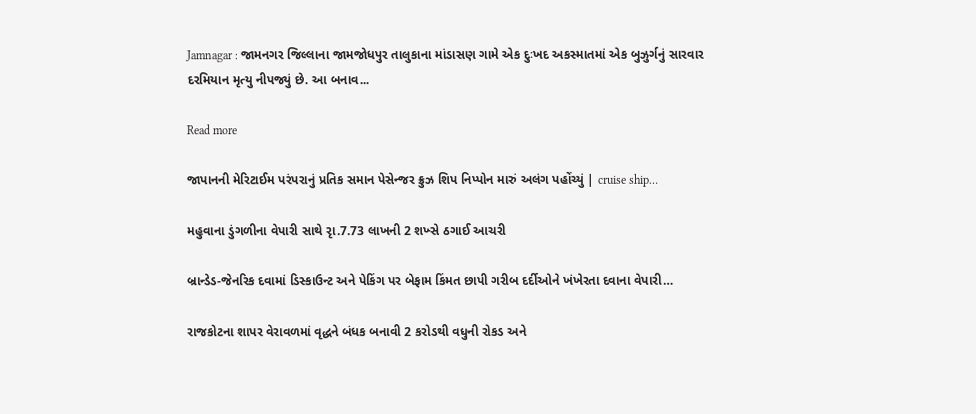Jamnagar : જામનગર જિલ્લાના જામજોધપુર તાલુકાના માંડાસણ ગામે એક દુઃખદ અકસ્માતમાં એક બુઝુર્ગનું સારવાર દરમિયાન મૃત્યુ નીપજ્યું છે. આ બનાવ...

Read more

જાપાનની મેરિટાઈમ પરંપરાનું પ્રતિક સમાન પેસેન્જર ક્રુઝ શિપ નિપ્પોન મારું અલંગ પહોંચ્યું | cruise ship…

મહુવાના ડુંગળીના વેપારી સાથે રૃા.7.73 લાખની 2 શખ્સે ઠગાઈ આચરી

બ્રાન્ડેડ-જેનરિક દવામાં ડિસ્કાઉન્ટ અને પેકિંગ પર બેફામ કિંમત છાપી ગરીબ દર્દીઓને ખંખેરતા દવાના વેપારી…

રાજકોટના શાપર વેરાવળમાં વૃદ્ધને બંધક બનાવી 2 કરોડથી વધુની રોકડ અને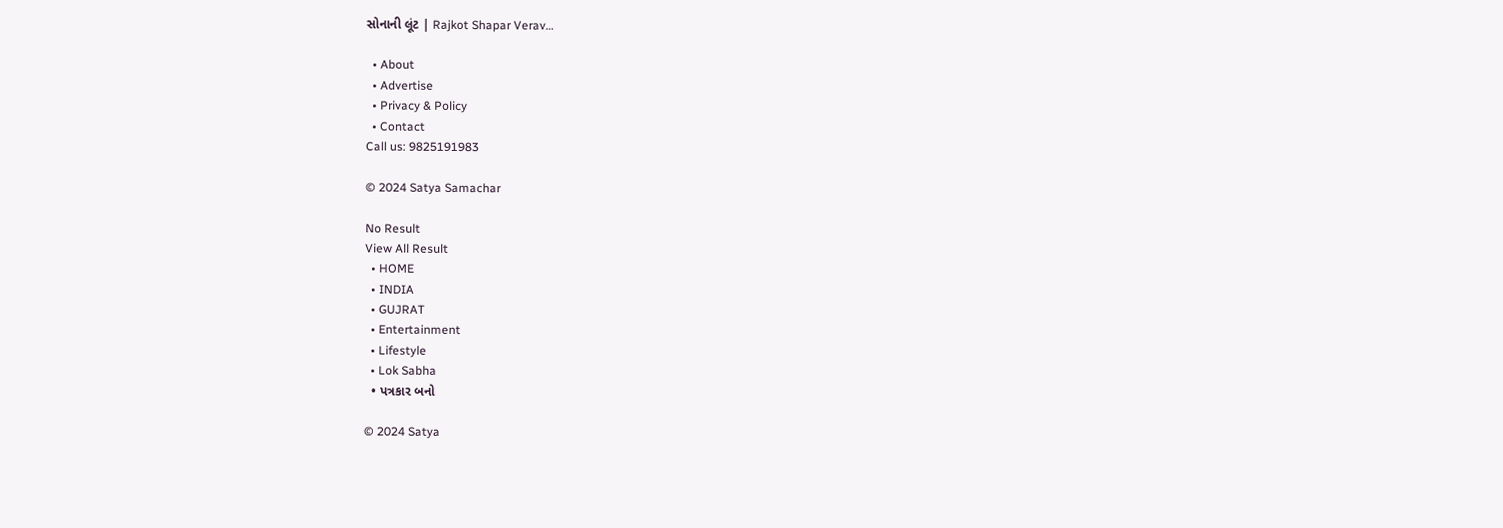સોનાની લૂંટ | Rajkot Shapar Verav…

  • About
  • Advertise
  • Privacy & Policy
  • Contact
Call us: 9825191983

© 2024 Satya Samachar

No Result
View All Result
  • HOME
  • INDIA
  • GUJRAT
  • Entertainment
  • Lifestyle
  • Lok Sabha
  • પત્રકાર બનો

© 2024 Satya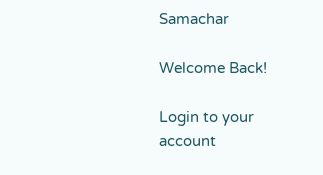Samachar

Welcome Back!

Login to your account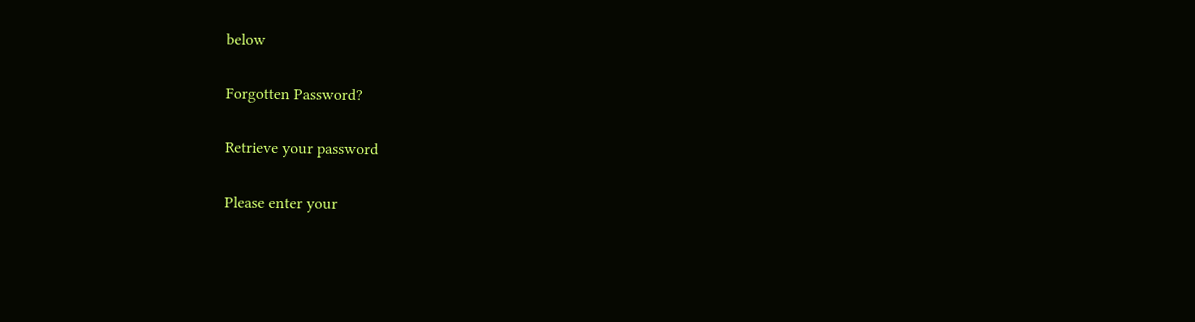below

Forgotten Password?

Retrieve your password

Please enter your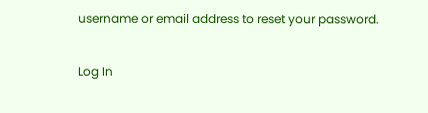username or email address to reset your password.

Log In